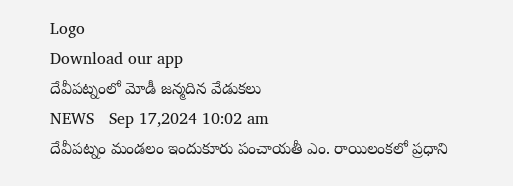Logo
Download our app
దేవీపట్నంలో మోడీ జన్మదిన వేడుకలు
NEWS   Sep 17,2024 10:02 am
దేవీపట్నం మండలం ఇందుకూరు పంచాయతీ ఎం. రాయిలంకలో ప్రధాని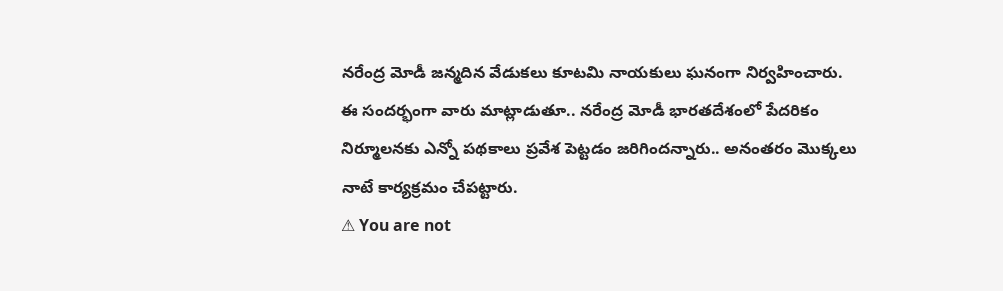నరేంద్ర మోడీ జన్మదిన వేడుకలు కూటమి నాయకులు ఘనంగా నిర్వహించారు. ఈ సందర్భంగా వారు మాట్లాడుతూ.. నరేంద్ర మోడీ భారతదేశంలో పేదరికం నిర్మూలనకు ఎన్నో పథకాలు ప్రవేశ పెట్టడం జరిగిందన్నారు.. అనంతరం మొక్కలు నాటే కార్యక్రమం చేపట్టారు.
⚠ You are not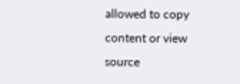allowed to copy content or view source